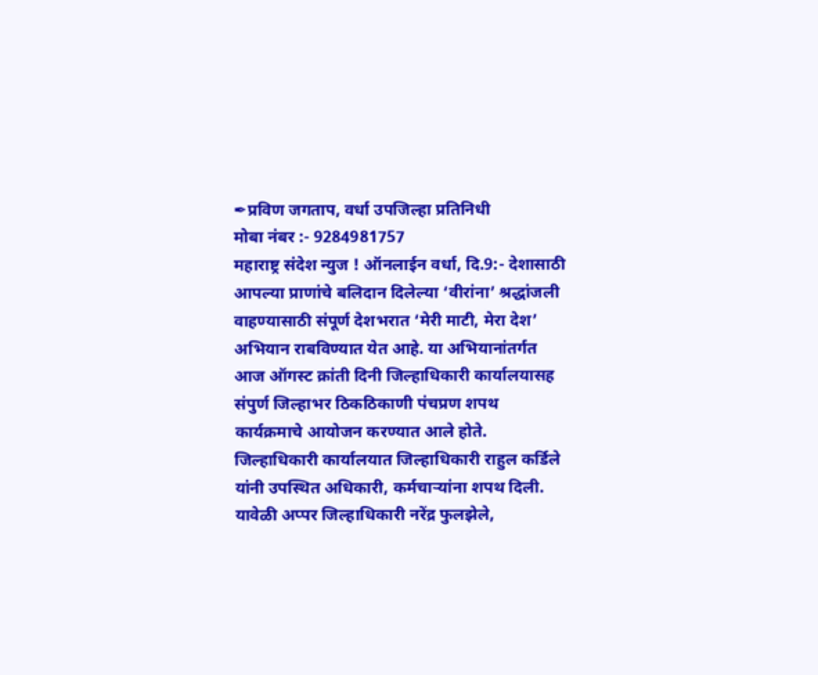✒प्रविण जगताप, वर्धा उपजिल्हा प्रतिनिधी
मोबा नंबर :- 9284981757
महाराष्ट्र संदेश न्युज ! ऑनलाईन वर्धा, दि.9:- देशासाठी आपल्या प्राणांचे बलिदान दिलेल्या ‘वीरांना’ श्रद्धांजली वाहण्यासाठी संपूर्ण देशभरात ‘मेरी माटी, मेरा देश’ अभियान राबविण्यात येत आहे. या अभियानांतर्गत आज ऑगस्ट क्रांती दिनी जिल्हाधिकारी कार्यालयासह संपुर्ण जिल्हाभर ठिकठिकाणी पंचप्रण शपथ कार्यक्रमाचे आयोजन करण्यात आले होते. जिल्हाधिकारी कार्यालयात जिल्हाधिकारी राहुल कर्डिले यांनी उपस्थित अधिकारी, कर्मचाऱ्यांना शपथ दिली.
यावेळी अप्पर जिल्हाधिकारी नरेंद्र फुलझेले,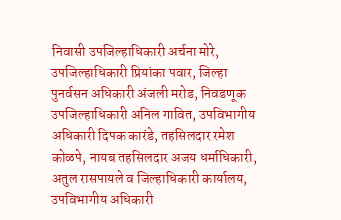निवासी उपजिल्हाधिकारी अर्चना मोरे, उपजिल्हाधिकारी प्रियांका पवार, जिल्हा पुनर्वसन अधिकारी अंजली मरोड, निवडणूक उपजिल्हाधिकारी अनिल गावित, उपविभागीय अधिकारी दिपक कारंडे, तहसिलदार रमेश कोळपे, नायब तहसिलदार अजय धर्माधिकारी, अतुल रासपायले व जिल्हाधिकारी कार्यालय, उपविभागीय अधिकारी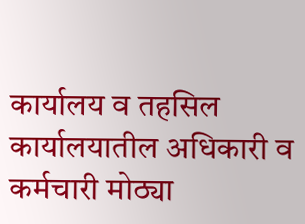कार्यालय व तहसिल कार्यालयातील अधिकारी व कर्मचारी मोठ्या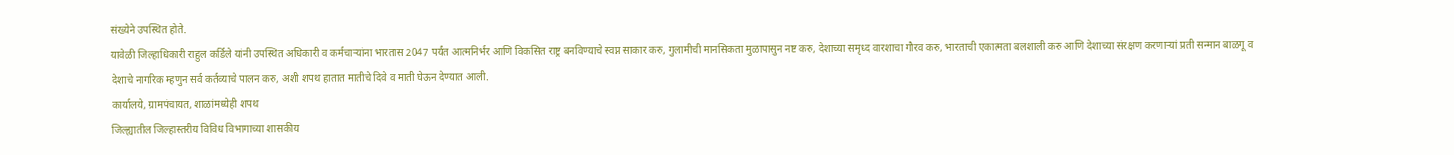संख्येने उपस्थित होते.
यावेळी जिल्हाधिकारी राहुल कर्डिले यांनी उपस्थित अधिकारी व कर्मचाऱ्यांना भारतास 2047 पर्यंत आत्मनिर्भर आणि विकसित राष्ट्र बनविण्याचे स्वप्न साकार करु, गुलामीची मानसिकता मुळापासुन नष्ट करु, देशाच्या समृध्द वारशाचा गौरव करु, भारताची एकात्मता बलशाली करु आणि देशाच्या संरक्षण करणाऱ्यां प्रती सन्मान बाळगू व देशाचे नागरिक म्हणुन सर्व कर्तव्याचे पालन करु, अशी शपथ हातात मातीचे दिवे व माती घेऊन देण्यात आली.
कार्यालये, ग्रामपंचायत, शाळांमध्येही शपथ
जिल्ह्यातील जिल्हास्तरीय विविध विभागाच्या शासकीय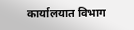कार्यालयात विभाग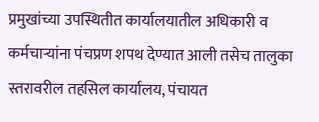प्रमुखांच्या उपस्थितीत कार्यालयातील अधिकारी व कर्मचाऱ्यांना पंचप्रण शपथ देण्यात आली तसेच तालुका स्तरावरील तहसिल कार्यालय, पंचायत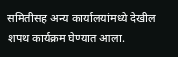समितीसह अन्य कार्यालयांमध्ये देखील शपथ कार्यक्रम घेण्यात आला.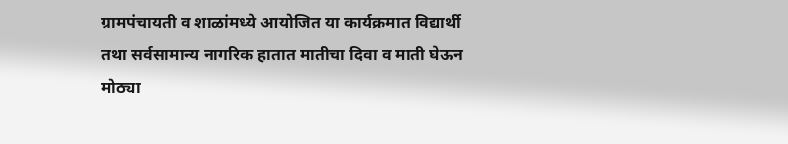ग्रामपंचायती व शाळांमध्ये आयोजित या कार्यक्रमात विद्यार्थी तथा सर्वसामान्य नागरिक हातात मातीचा दिवा व माती घेऊन मोठ्या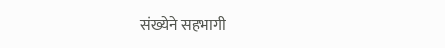संख्येने सहभागी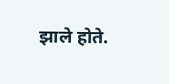झाले होते.